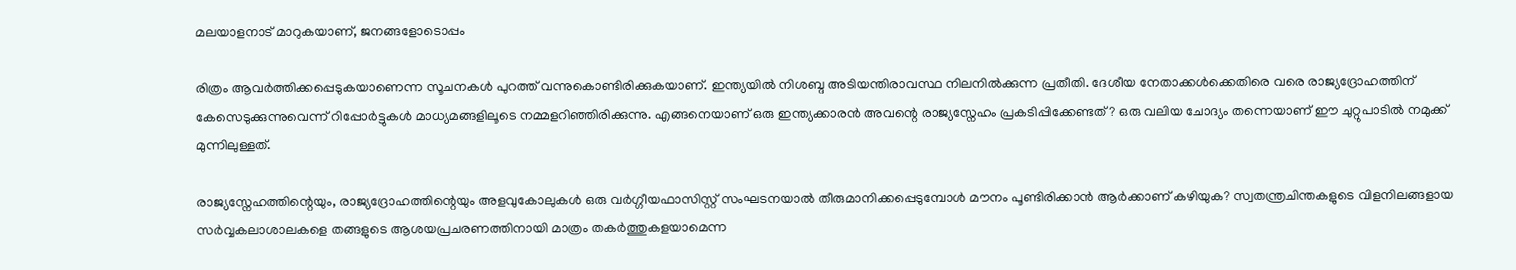മലയാളനാട് മാറുകയാണ്, ജനങ്ങളോടൊപ്പം

രിത്രം ആവര്‍ത്തിക്കപ്പെടുകയാണെന്ന സൂചനകള്‍ പുറത്ത് വന്നുകൊണ്ടിരിക്കുകയാണ്. ഇന്ത്യയില്‍ നിശബ്ദ അടിയന്തിരാവസ്ഥ നിലനില്‍ക്കുന്ന പ്രതീതി. ദേശീയ നേതാക്കള്‍ക്കെതിരെ വരെ രാജ്യദ്രോഹത്തിന് കേസെടുക്കുന്നുവെന്ന് റിപ്പോര്‍ട്ടുകള്‍ മാധ്യമങ്ങളിലൂടെ നമ്മളറിഞ്ഞിരിക്കുന്നു. എങ്ങനെയാണ് ഒരു ഇന്ത്യക്കാരന്‍ അവന്റെ രാജ്യസ്നേഹം പ്രകടിപ്പിക്കേണ്ടത്? ഒരു വലിയ ചോദ്യം തന്നെയാണ് ഈ ചുറ്റുപാടില്‍ നമുക്ക് മുന്നിലുള്ളത്.

രാജ്യസ്നേഹത്തിന്റെയും, രാജ്യദ്രോഹത്തിന്റെയും അളവുകോലുകള്‍ ഒരു വര്‍ഗ്ഗീയഫാസിസ്റ്റ് സംഘടനയാല്‍ തീരുമാനിക്കപ്പെടുമ്പോള്‍ മൗനം പൂണ്ടിരിക്കാന്‍ ആര്‍ക്കാണ് കഴിയുക? സ്വതന്ത്രചിന്തകളുടെ വിളനിലങ്ങളായ സര്‍വ്വകലാശാലകളെ തങ്ങളുടെ ആശയപ്രചരണത്തിനായി മാത്രം തകര്‍ത്തുകളയാമെന്ന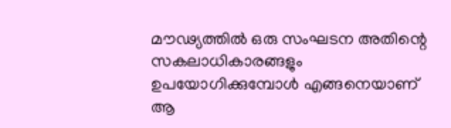മൗഢ്യത്തില്‍ ഒരു സംഘടന അതിന്റെ സകലാധികാരങ്ങളും ഉപയോഗിക്കുമ്പോള്‍ എങ്ങനെയാണ് ആ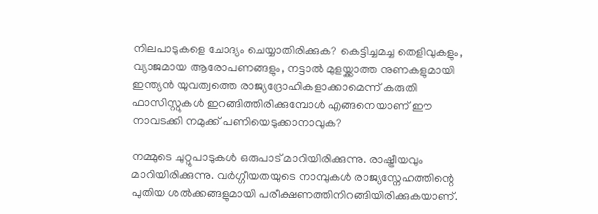നിലപാടുകളെ ചോദ്യം ചെയ്യാതിരിക്കുക? കെട്ടിച്ചമച്ച തെളിവുകളും, വ്യാജമായ ആരോപണങ്ങളും, നട്ടാല്‍ മുളയ്ക്കാത്ത നുണകളുമായി ഇന്ത്യന്‍ യുവത്വത്തെ രാജ്യദ്രോഹികളാക്കാമെന്ന് കരുതി ഫാസിസ്റ്റുകള്‍ ഇറങ്ങിത്തിരിക്കുമ്പോള്‍ എങ്ങനെയാണ് ഈ നാവടക്കി നമുക്ക് പണിയെടുക്കാനാവുക?

നമ്മുടെ ചുറ്റുപാടുകള്‍ ഒരുപാട് മാറിയിരിക്കുന്നു. രാഷ്ട്രീയവും മാറിയിരിക്കുന്നു. വര്‍ഗ്ഗീയതയുടെ നാമ്പുകള്‍ രാജ്യസ്നേഹത്തിന്റെ പുതിയ ശല്‍ക്കങ്ങളുമായി പരീക്ഷണത്തിനിറങ്ങിയിരിക്കുകയാണ്.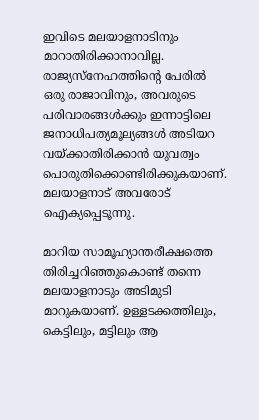ഇവിടെ മലയാളനാടിനും മാറാതിരിക്കാനാവില്ല. രാജ്യസ്നേഹത്തിന്റെ പേരില്‍ ഒരു രാജാവിനും, അവരുടെ പരിവാരങ്ങള്‍ക്കും ഇന്നാട്ടിലെ ജനാധിപത്യമൂല്യങ്ങള്‍ അടിയറ വയ്ക്കാതിരിക്കാന്‍ യുവത്വം പൊരുതിക്കൊണ്ടിരിക്കുകയാണ്. മലയാളനാട് അവരോട് ഐക്യപ്പെടൂന്നു.

മാറിയ സാമൂഹ്യാന്തരീക്ഷത്തെ തിരിച്ചറിഞ്ഞുകൊണ്ട് തന്നെ മലയാളനാടും അടിമുടി മാറുകയാണ്. ഉള്ളടക്കത്തിലും, കെട്ടിലും, മട്ടിലും ആ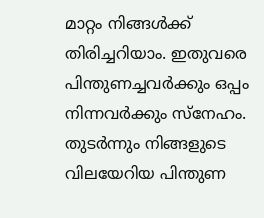മാറ്റം നിങ്ങള്‍ക്ക് തിരിച്ചറിയാം. ഇതുവരെ പിന്തുണച്ചവര്‍ക്കും ഒപ്പം നിന്നവര്‍ക്കും സ്നേഹം. തുടര്‍ന്നും നിങ്ങളുടെ വിലയേറിയ പിന്തുണ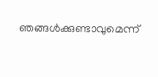ഞങ്ങള്‍ക്കുണ്ടാവുമെന്ന്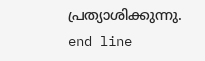പ്രത്യാശിക്കുന്നു.
end line